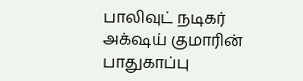பாலிவுட் நடிகர் அக்‌ஷய் குமாரின் பாதுகாப்பு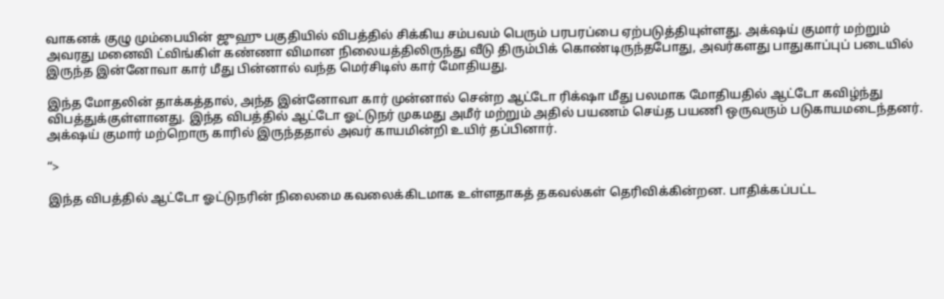வாகனக் குழு மும்பையின் ஜுஹு பகுதியில் விபத்தில் சிக்கிய சம்பவம் பெரும் பரபரப்பை ஏற்படுத்தியுள்ளது. அக்‌ஷய் குமார் மற்றும் அவரது மனைவி ட்விங்கிள் கண்ணா விமான நிலையத்திலிருந்து வீடு திரும்பிக் கொண்டிருந்தபோது, அவர்களது பாதுகாப்புப் படையில் இருந்த இன்னோவா கார் மீது பின்னால் வந்த மெர்சிடிஸ் கார் மோதியது.

இந்த மோதலின் தாக்கத்தால், அந்த இன்னோவா கார் முன்னால் சென்ற ஆட்டோ ரிக்‌ஷா மீது பலமாக மோதியதில் ஆட்டோ கவிழ்ந்து விபத்துக்குள்ளானது. இந்த விபத்தில் ஆட்டோ ஓட்டுநர் முகமது அமீர் மற்றும் அதில் பயணம் செய்த பயணி ஒருவரும் படுகாயமடைந்தனர். அக்‌ஷய் குமார் மற்றொரு காரில் இருந்ததால் அவர் காயமின்றி உயிர் தப்பினார்.

“>

இந்த விபத்தில் ஆட்டோ ஓட்டுநரின் நிலைமை கவலைக்கிடமாக உள்ளதாகத் தகவல்கள் தெரிவிக்கின்றன. பாதிக்கப்பட்ட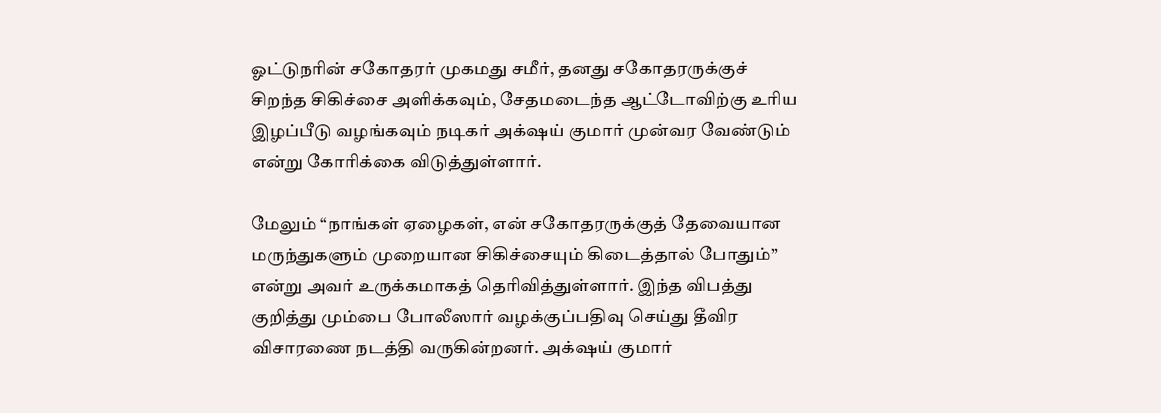ஓட்டுநரின் சகோதரர் முகமது சமீர், தனது சகோதரருக்குச் சிறந்த சிகிச்சை அளிக்கவும், சேதமடைந்த ஆட்டோவிற்கு உரிய இழப்பீடு வழங்கவும் நடிகர் அக்‌ஷய் குமார் முன்வர வேண்டும் என்று கோரிக்கை விடுத்துள்ளார்.

மேலும் “நாங்கள் ஏழைகள், என் சகோதரருக்குத் தேவையான மருந்துகளும் முறையான சிகிச்சையும் கிடைத்தால் போதும்” என்று அவர் உருக்கமாகத் தெரிவித்துள்ளார். இந்த விபத்து குறித்து மும்பை போலீஸார் வழக்குப்பதிவு செய்து தீவிர விசாரணை நடத்தி வருகின்றனர். அக்‌ஷய் குமார்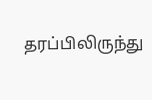தரப்பிலிருந்து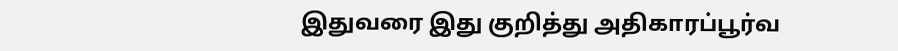இதுவரை இது குறித்து அதிகாரப்பூர்வ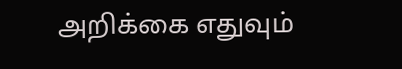அறிக்கை எதுவும்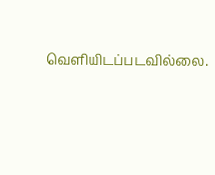வெளியிடப்படவில்லை.